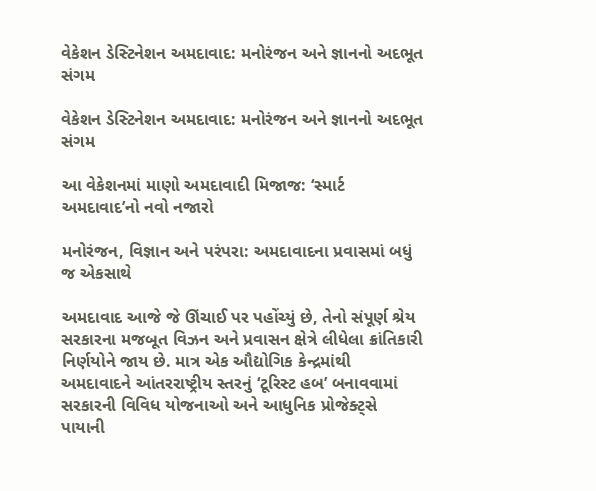વેકેશન ડેસ્ટિનેશન અમદાવાદ: મનોરંજન અને જ્ઞાનનો અદભૂત સંગમ

વેકેશન ડેસ્ટિનેશન અમદાવાદ: મનોરંજન અને જ્ઞાનનો અદભૂત સંગમ

આ વેકેશનમાં માણો અમદાવાદી મિજાજ: ‘સ્માર્ટ અમદાવાદ’નો નવો નજારો

મનોરંજન, વિજ્ઞાન અને પરંપરા: અમદાવાદના પ્રવાસમાં બધું જ એકસાથે

અમદાવાદ આજે જે ઊંચાઈ પર પહોંચ્યું છે, તેનો સંપૂર્ણ શ્રેય સરકારના મજબૂત વિઝન અને પ્રવાસન ક્ષેત્રે લીધેલા ક્રાંતિકારી નિર્ણયોને જાય છે. માત્ર એક ઔદ્યોગિક કેન્દ્રમાંથી અમદાવાદને આંતરરાષ્ટ્રીય સ્તરનું ‘ટૂરિસ્ટ હબ’ બનાવવામાં સરકારની વિવિધ યોજનાઓ અને આધુનિક પ્રોજેક્ટ્સે પાયાની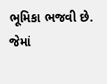ભૂમિકા ભજવી છે. જેમાં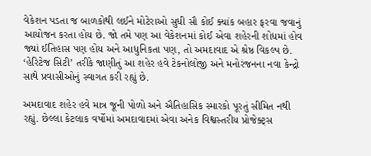વેકેશન પડતા જ બાળકોથી લઈને મોટેરાઓ સુધી સૌ કોઈ ક્યાંક બહાર ફરવા જવાનું આયોજન કરતા હોય છે. જો તમે પણ આ વેકેશનમાં કોઈ એવા શહેરની શોધમાં હોવ જ્યાં ઈતિહાસ પણ હોય અને આધુનિકતા પણ, તો અમદાવાદ એ શ્રેષ્ઠ વિકલ્પ છે. ‘હેરિટેજ સિટી’ તરીકે જાણીતું આ શહેર હવે ટેકનોલોજી અને મનોરંજનના નવા કેન્દ્રો સાથે પ્રવાસીઓનું સ્વાગત કરી રહ્યું છે.

અમદાવાદ શહેર હવે માત્ર જૂની પોળો અને ઐતિહાસિક સ્મારકો પૂરતું સીમિત નથી રહ્યું. છેલ્લા કેટલાક વર્ષોમાં અમદાવાદમાં એવા અનેક વિશ્વસ્તરીય પ્રોજેક્ટ્સ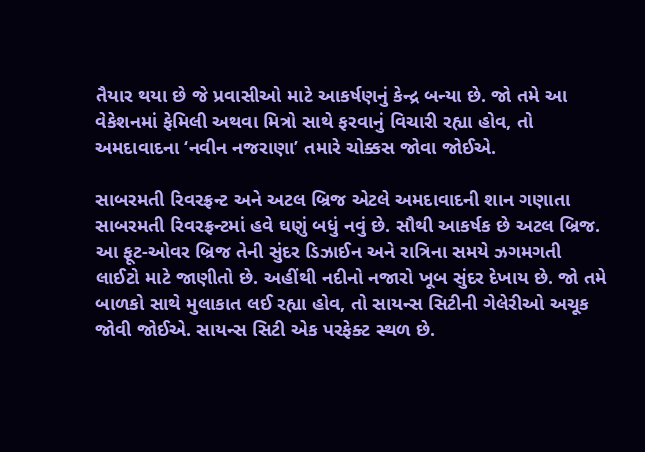તૈયાર થયા છે જે પ્રવાસીઓ માટે આકર્ષણનું કેન્દ્ર બન્યા છે. જો તમે આ વેકેશનમાં ફેમિલી અથવા મિત્રો સાથે ફરવાનું વિચારી રહ્યા હોવ, તો અમદાવાદના ‘નવીન નજરાણા’ તમારે ચોક્કસ જોવા જોઈએ.

સાબરમતી રિવરફ્રન્ટ અને અટલ બ્રિજ એટલે અમદાવાદની શાન ગણાતા સાબરમતી રિવરફ્રન્ટમાં હવે ઘણું બધું નવું છે. સૌથી આકર્ષક છે અટલ બ્રિજ. આ ફૂટ-ઓવર બ્રિજ તેની સુંદર ડિઝાઈન અને રાત્રિના સમયે ઝગમગતી લાઈટો માટે જાણીતો છે. અહીંથી નદીનો નજારો ખૂબ સુંદર દેખાય છે. જો તમે બાળકો સાથે મુલાકાત લઈ રહ્યા હોવ, તો સાયન્સ સિટીની ગેલેરીઓ અચૂક જોવી જોઈએ. સાયન્સ સિટી એક પરફેક્ટ સ્થળ છે.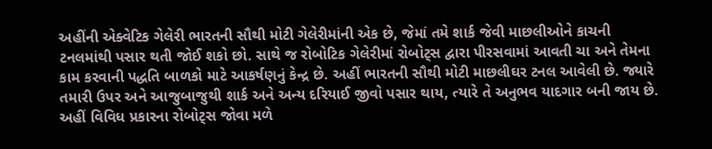અહીંની એક્વેટિક ગેલેરી ભારતની સૌથી મોટી ગેલેરીમાંની એક છે, જેમાં તમે શાર્ક જેવી માછલીઓને કાચની ટનલમાંથી પસાર થતી જોઈ શકો છો. સાથે જ રોબોટિક ગેલેરીમાં રોબોટ્સ દ્વારા પીરસવામાં આવતી ચા અને તેમના કામ કરવાની પદ્ધતિ બાળકો માટે આકર્ષણનું કેન્દ્ર છે. અહીં ભારતની સૌથી મોટી માછલીઘર ટનલ આવેલી છે. જ્યારે તમારી ઉપર અને આજુબાજુથી શાર્ક અને અન્ય દરિયાઈ જીવો પસાર થાય, ત્યારે તે અનુભવ યાદગાર બની જાય છે. અહીં વિવિધ પ્રકારના રોબોટ્સ જોવા મળે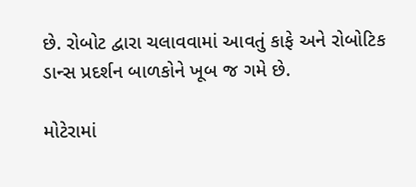છે. રોબોટ દ્વારા ચલાવવામાં આવતું કાફે અને રોબોટિક ડાન્સ પ્રદર્શન બાળકોને ખૂબ જ ગમે છે.

મોટેરામાં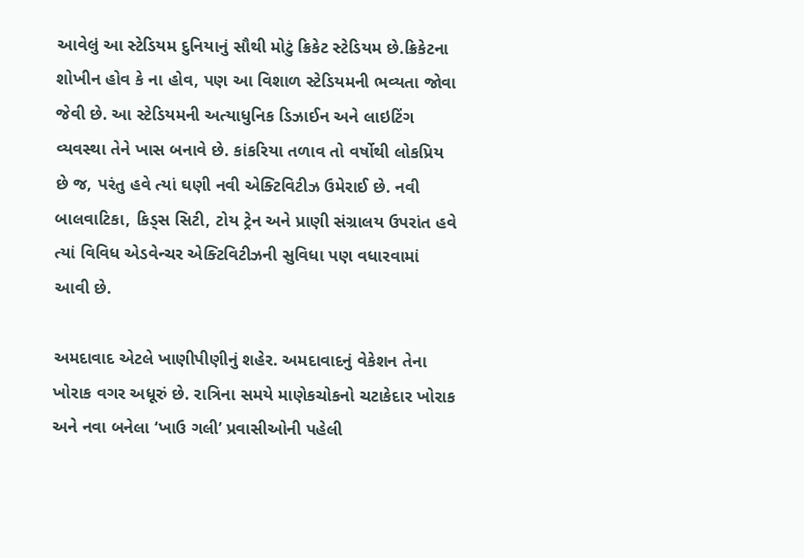આવેલું આ સ્ટેડિયમ દુનિયાનું સૌથી મોટું ક્રિકેટ સ્ટેડિયમ છે.ક્રિકેટના શોખીન હોવ કે ના હોવ, પણ આ વિશાળ સ્ટેડિયમની ભવ્યતા જોવા જેવી છે. આ સ્ટેડિયમની અત્યાધુનિક ડિઝાઈન અને લાઇટિંગ વ્યવસ્થા તેને ખાસ બનાવે છે. કાંકરિયા તળાવ તો વર્ષોથી લોકપ્રિય છે જ, પરંતુ હવે ત્યાં ઘણી નવી એક્ટિવિટીઝ ઉમેરાઈ છે. નવી બાલવાટિકા, કિડ્સ સિટી, ટોય ટ્રેન અને પ્રાણી સંગ્રાલય ઉપરાંત હવે ત્યાં વિવિધ એડવેન્ચર એક્ટિવિટીઝની સુવિધા પણ વધારવામાં આવી છે.

અમદાવાદ એટલે ખાણીપીણીનું શહેર. અમદાવાદનું વેકેશન તેના ખોરાક વગર અધૂરું છે. રાત્રિના સમયે માણેકચોકનો ચટાકેદાર ખોરાક અને નવા બનેલા ‘ખાઉ ગલી’ પ્રવાસીઓની પહેલી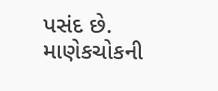પસંદ છે. માણેકચોકની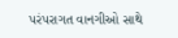પરંપરાગત વાનગીઓ સાથે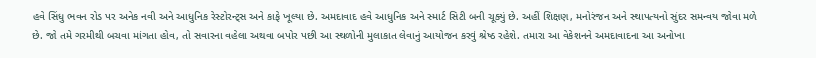હવે સિંધુ ભવન રોડ પર અનેક નવી અને આધુનિક રેસ્ટોરન્ટ્સ અને કાફે ખૂલ્યા છે. અમદાવાદ હવે આધુનિક અને સ્માર્ટ સિટી બની ચૂક્યું છે. અહીં શિક્ષણ, મનોરંજન અને સ્થાપત્યનો સુંદર સમન્વય જોવા મળે છે. જો તમે ગરમીથી બચવા માંગતા હોવ, તો સવારના વહેલા અથવા બપોર પછી આ સ્થળોની મુલાકાત લેવાનું આયોજન કરવું શ્રેષ્ઠ રહેશે. તમારા આ વેકેશનને અમદાવાદના આ અનોખા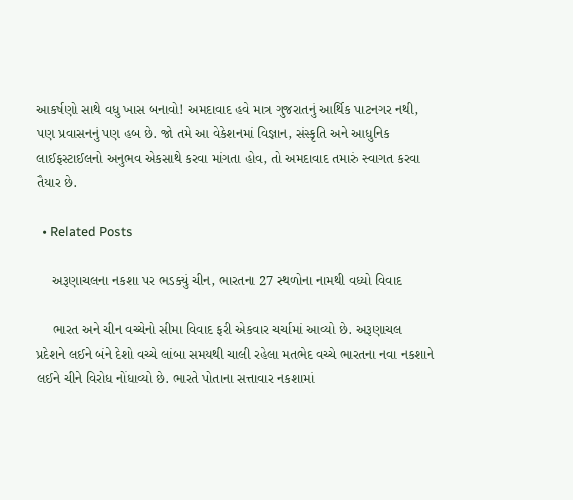આકર્ષણો સાથે વધુ ખાસ બનાવો! અમદાવાદ હવે માત્ર ગુજરાતનું આર્થિક પાટનગર નથી, પણ પ્રવાસનનું પણ હબ છે. જો તમે આ વેકેશનમાં વિજ્ઞાન, સંસ્કૃતિ અને આધુનિક લાઈફસ્ટાઈલનો અનુભવ એકસાથે કરવા માંગતા હોવ, તો અમદાવાદ તમારું સ્વાગત કરવા તૈયાર છે.

  • Related Posts

    અરૂણાચલના નકશા પર ભડક્યું ચીન, ભારતના 27 સ્થળોના નામથી વધ્યો વિવાદ

    ભારત અને ચીન વચ્ચેનો સીમા વિવાદ ફરી એકવાર ચર્ચામાં આવ્યો છે. અરૂણાચલ પ્રદેશને લઈને બંને દેશો વચ્ચે લાંબા સમયથી ચાલી રહેલા મતભેદ વચ્ચે ભારતના નવા નકશાને લઈને ચીને વિરોધ નોંધાવ્યો છે. ભારતે પોતાના સત્તાવાર નકશામાં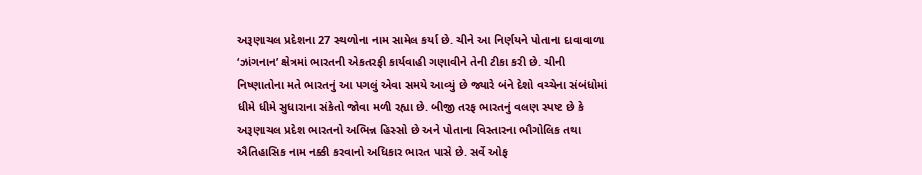અરૂણાચલ પ્રદેશના 27 સ્થળોના નામ સામેલ કર્યા છે. ચીને આ નિર્ણયને પોતાના દાવાવાળા ‘ઝાંગનાન’ ક્ષેત્રમાં ભારતની એકતરફી કાર્યવાહી ગણાવીને તેની ટીકા કરી છે. ચીની નિષ્ણાતોના મતે ભારતનું આ પગલું એવા સમયે આવ્યું છે જ્યારે બંને દેશો વચ્ચેના સંબંધોમાં ધીમે ધીમે સુધારાના સંકેતો જોવા મળી રહ્યા છે. બીજી તરફ ભારતનું વલણ સ્પષ્ટ છે કે અરૂણાચલ પ્રદેશ ભારતનો અભિન્ન હિસ્સો છે અને પોતાના વિસ્તારના ભૌગોલિક તથા ઐતિહાસિક નામ નક્કી કરવાનો અધિકાર ભારત પાસે છે. સર્વે ઓફ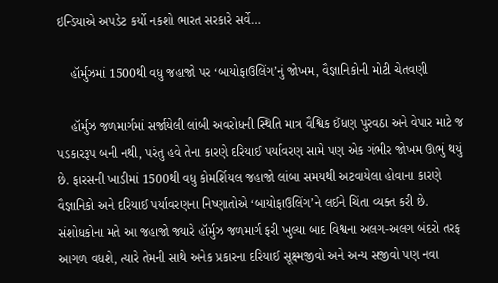ઇન્ડિયાએ અપડેટ કર્યો નકશો ભારત સરકારે સર્વે…

    હૉર્મુઝમાં 1500થી વધુ જહાજો પર ‘બાયોફાઉલિંગ’નું જોખમ, વૈજ્ઞાનિકોની મોટી ચેતવણી

    હૉર્મુઝ જળમાર્ગમાં સર્જાયેલી લાંબી અવરોધની સ્થિતિ માત્ર વૈશ્વિક ઈંધણ પુરવઠા અને વેપાર માટે જ પડકારરૂપ બની નથી, પરંતુ હવે તેના કારણે દરિયાઈ પર્યાવરણ સામે પણ એક ગંભીર જોખમ ઊભું થયું છે. ફારસની ખાડીમાં 1500થી વધુ કોમર્શિયલ જહાજો લાંબા સમયથી અટવાયેલા હોવાના કારણે વૈજ્ઞાનિકો અને દરિયાઈ પર્યાવરણના નિષ્ણાતોએ ‘બાયોફાઉલિંગ’ને લઈને ચિંતા વ્યક્ત કરી છે. સંશોધકોના મતે આ જહાજો જ્યારે હૉર્મુઝ જળમાર્ગ ફરી ખુલ્યા બાદ વિશ્વના અલગ-અલગ બંદરો તરફ આગળ વધશે, ત્યારે તેમની સાથે અનેક પ્રકારના દરિયાઈ સૂક્ષ્મજીવો અને અન્ય સજીવો પણ નવા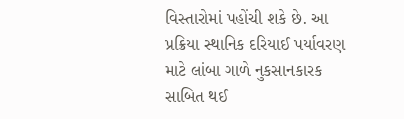વિસ્તારોમાં પહોંચી શકે છે. આ પ્રક્રિયા સ્થાનિક દરિયાઈ પર્યાવરણ માટે લાંબા ગાળે નુકસાનકારક સાબિત થઈ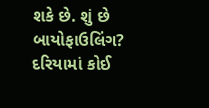શકે છે. શું છે બાયોફાઉલિંગ? દરિયામાં કોઈ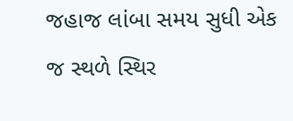જહાજ લાંબા સમય સુધી એક જ સ્થળે સ્થિર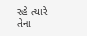રહે ત્યારે તેના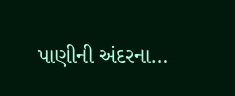પાણીની અંદરના…